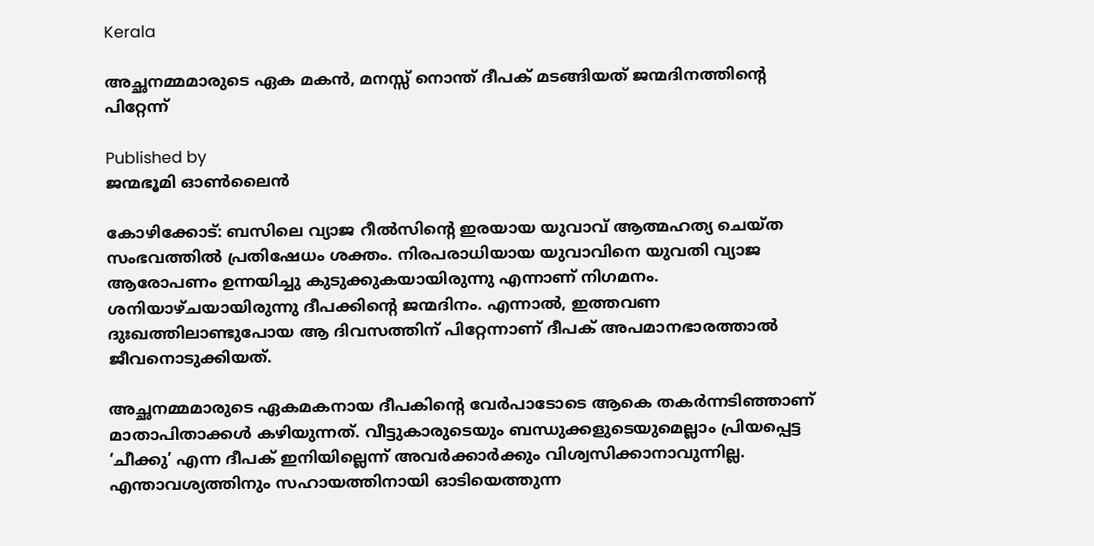Kerala

അച്ഛനമ്മമാരുടെ ഏക മകൻ, മനസ്സ് നൊന്ത് ദീപക് മടങ്ങിയത് ജന്മദിനത്തിന്റെ പിറ്റേന്ന്

Published by
ജന്മഭൂമി ഓണ്‍ലൈന്‍

കോഴിക്കോട്: ബസിലെ വ്യാജ റീൽസിന്റെ ഇരയായ യുവാവ് ആത്മഹത്യ ചെയ്ത സംഭവത്തിൽ പ്രതിഷേധം ശക്തം. നിരപരാധിയായ യുവാവിനെ യുവതി വ്യാജ ആരോപണം ഉന്നയിച്ചു കുടുക്കുകയായിരുന്നു എന്നാണ് നിഗമനം. ശനിയാഴ്ചയായിരുന്നു ദീപക്കിന്റെ ജന്മദിനം. എന്നാൽ, ഇത്തവണ ദുഃഖത്തിലാണ്ടുപോയ ആ ദിവസത്തിന് പിറ്റേന്നാണ് ദീപക് അപമാനഭാരത്താൽ ജീവനൊടുക്കിയത്.

അച്ഛനമ്മമാരുടെ ഏകമകനായ ദീപകിന്റെ വേർപാടോടെ ആകെ തകർന്നടിഞ്ഞാണ് മാതാപിതാക്കൾ കഴിയുന്നത്. വീട്ടുകാരുടെയും ബന്ധുക്കളുടെയുമെല്ലാം പ്രിയപ്പെട്ട ‘ചീക്കു’ എന്ന ദീപക് ഇനിയില്ലെന്ന് അവർക്കാർക്കും വിശ്വസിക്കാനാവുന്നില്ല. എന്താവശ്യത്തിനും സഹായത്തിനായി ഓടിയെത്തുന്ന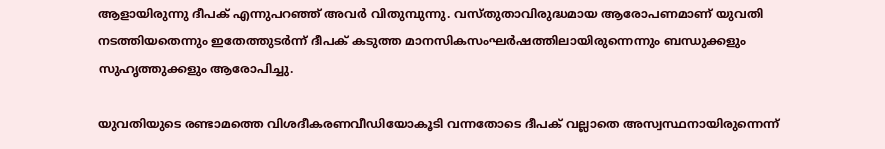ആളായിരുന്നു ദീപക് എന്നുപറഞ്ഞ് അവർ വിതുമ്പുന്നു. വസ്തുതാവിരുദ്ധമായ ആരോപണമാണ് യുവതി നടത്തിയതെന്നും ഇതേത്തുടർന്ന് ദീപക് കടുത്ത മാനസികസംഘർഷത്തിലായിരുന്നെന്നും ബന്ധുക്കളും സുഹൃത്തുക്കളും ആരോപിച്ചു.

യുവതിയുടെ രണ്ടാമത്തെ വിശദീകരണവീഡിയോകൂടി വന്നതോടെ ദീപക് വല്ലാതെ അസ്വസ്ഥനായിരുന്നെന്ന്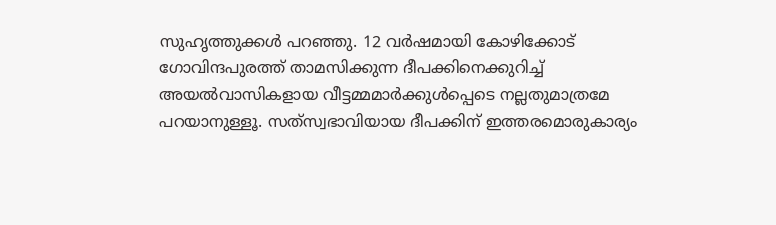സുഹൃത്തുക്കൾ പറഞ്ഞു. 12 വർഷമായി കോഴിക്കോട് ഗോവിന്ദപുരത്ത് താമസിക്കുന്ന ദീപക്കിനെക്കുറിച്ച് അയൽവാസികളായ വീട്ടമ്മമാർക്കുൾപ്പെടെ നല്ലതുമാത്രമേ പറയാനുള്ളൂ. സത്‌സ്വഭാവിയായ ദീപക്കിന് ഇത്തരമൊരുകാര്യം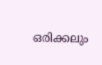ഒരിക്കലും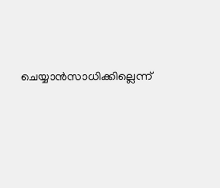ചെയ്യാൻസാധിക്കില്ലെന്ന്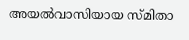അയൽവാസിയായ സ്മിതാ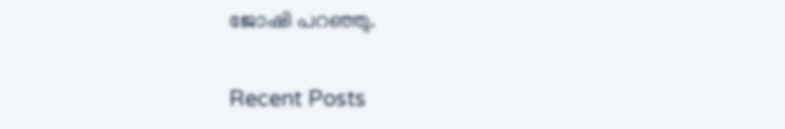ജോഷി പറഞ്ഞു.

Recent Posts